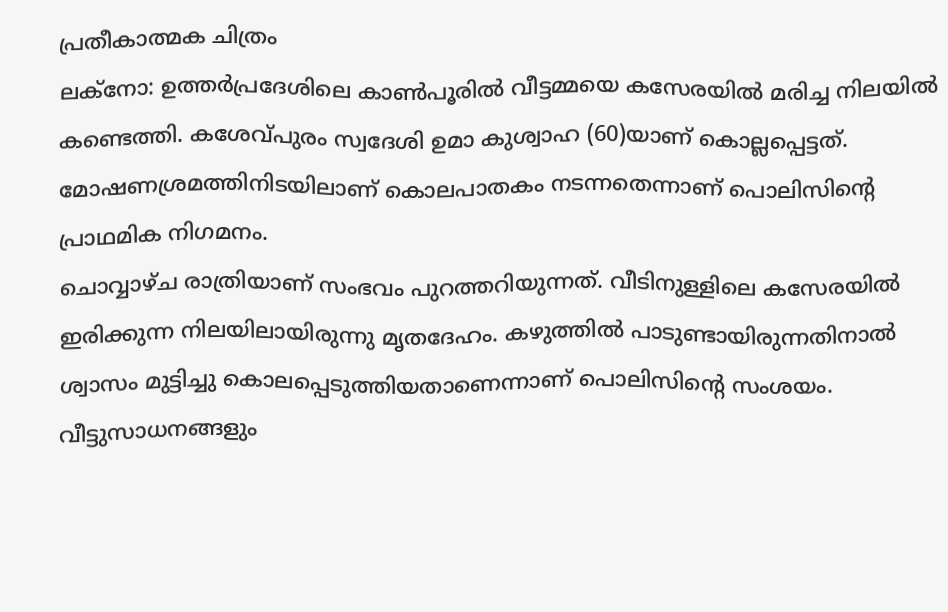പ്രതീകാത്മക ചിത്രം
ലക്നോ: ഉത്തർപ്രദേശിലെ കാൺപൂരിൽ വീട്ടമ്മയെ കസേരയിൽ മരിച്ച നിലയിൽ കണ്ടെത്തി. കശേവ്പുരം സ്വദേശി ഉമാ കുശ്വാഹ (60)യാണ് കൊല്ലപ്പെട്ടത്. മോഷണശ്രമത്തിനിടയിലാണ് കൊലപാതകം നടന്നതെന്നാണ് പൊലിസിന്റെ പ്രാഥമിക നിഗമനം.
ചൊവ്വാഴ്ച രാത്രിയാണ് സംഭവം പുറത്തറിയുന്നത്. വീടിനുള്ളിലെ കസേരയിൽ ഇരിക്കുന്ന നിലയിലായിരുന്നു മൃതദേഹം. കഴുത്തിൽ പാടുണ്ടായിരുന്നതിനാൽ ശ്വാസം മുട്ടിച്ചു കൊലപ്പെടുത്തിയതാണെന്നാണ് പൊലിസിന്റെ സംശയം. വീട്ടുസാധനങ്ങളും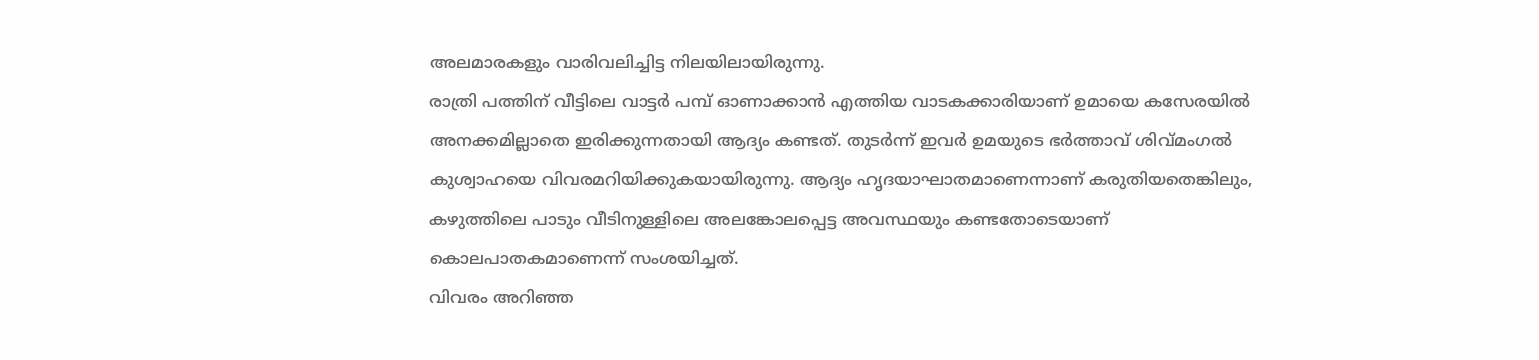അലമാരകളും വാരിവലിച്ചിട്ട നിലയിലായിരുന്നു.
രാത്രി പത്തിന് വീട്ടിലെ വാട്ടർ പമ്പ് ഓണാക്കാൻ എത്തിയ വാടകക്കാരിയാണ് ഉമായെ കസേരയിൽ അനക്കമില്ലാതെ ഇരിക്കുന്നതായി ആദ്യം കണ്ടത്. തുടർന്ന് ഇവർ ഉമയുടെ ഭർത്താവ് ശിവ്മംഗൽ കുശ്വാഹയെ വിവരമറിയിക്കുകയായിരുന്നു. ആദ്യം ഹൃദയാഘാതമാണെന്നാണ് കരുതിയതെങ്കിലും, കഴുത്തിലെ പാടും വീടിനുള്ളിലെ അലങ്കോലപ്പെട്ട അവസ്ഥയും കണ്ടതോടെയാണ് കൊലപാതകമാണെന്ന് സംശയിച്ചത്.
വിവരം അറിഞ്ഞ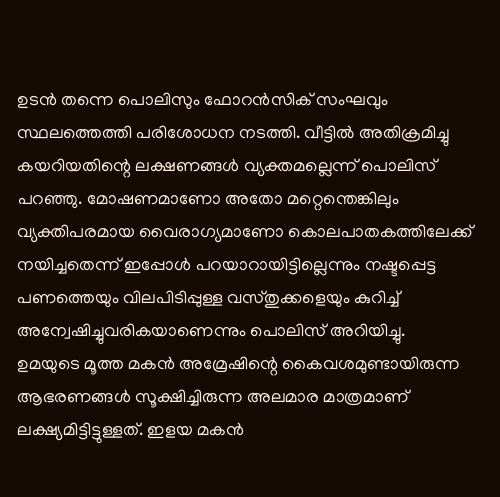ഉടൻ തന്നെ പൊലിസും ഫോറൻസിക് സംഘവും സ്ഥലത്തെത്തി പരിശോധന നടത്തി. വീട്ടിൽ അതിക്രമിച്ചു കയറിയതിന്റെ ലക്ഷണങ്ങൾ വ്യക്തമല്ലെന്ന് പൊലിസ് പറഞ്ഞു. മോഷണമാണോ അതോ മറ്റെന്തെങ്കിലും വ്യക്തിപരമായ വൈരാഗ്യമാണോ കൊലപാതകത്തിലേക്ക് നയിച്ചതെന്ന് ഇപ്പോൾ പറയാറായിട്ടില്ലെന്നും നഷ്ടപ്പെട്ട പണത്തെയും വിലപിടിപ്പുള്ള വസ്തുക്കളെയും കുറിച്ച് അന്വേഷിച്ചുവരികയാണെന്നും പൊലിസ് അറിയിച്ചു.
ഉമയുടെ മൂത്ത മകൻ അമ്രേഷിന്റെ കൈവശമുണ്ടായിരുന്ന ആഭരണങ്ങൾ സൂക്ഷിച്ചിരുന്ന അലമാര മാത്രമാണ് ലക്ഷ്യമിട്ടിട്ടുള്ളത്. ഇളയ മകൻ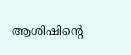ആശിഷിന്റെ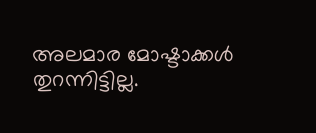അലമാര മോഷ്ടാക്കൾ തുറന്നിട്ടില്ല.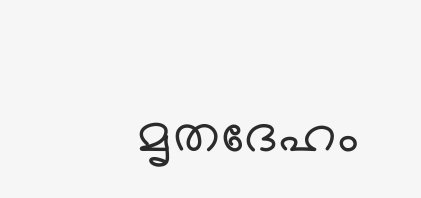മൃതദേഹം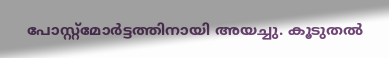പോസ്റ്റ്മോർട്ടത്തിനായി അയച്ചു. കൂടുതൽ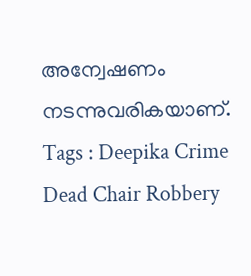അന്വേഷണം നടന്നുവരികയാണ്.
Tags : Deepika Crime Dead Chair Robbery